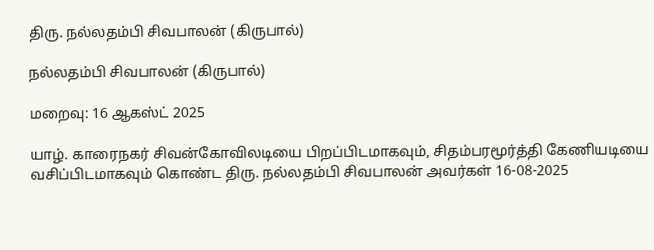திரு. நல்லதம்பி சிவபாலன் (கிருபால்)

நல்லதம்பி சிவபாலன் (கிருபால்)

மறைவு: 16 ஆகஸ்ட் 2025

யாழ். காரைநகர் சிவன்கோவிலடியை பிறப்பிடமாகவும், சிதம்பரமூர்த்தி கேணியடியை  வசிப்பிடமாகவும் கொண்ட திரு. நல்லதம்பி சிவபாலன் அவர்கள் 16-08-2025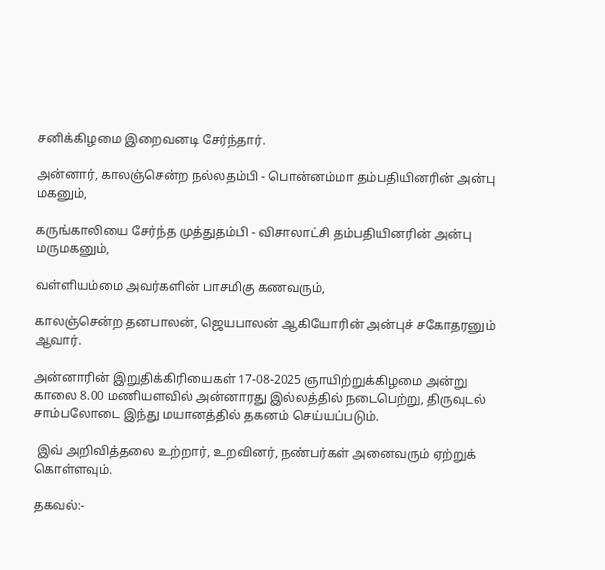சனிக்கிழமை இறைவனடி சேர்ந்தார்.

அன்னார், காலஞ்சென்ற நல்லதம்பி - பொன்னம்மா தம்பதியினரின் அன்பு மகனும்,

கருங்காலியை சேர்ந்த முத்துதம்பி - விசாலாட்சி தம்பதியினரின் அன்பு மருமகனும்,

வள்ளியம்மை அவர்களின் பாசமிகு கணவரும்,

காலஞ்சென்ற தனபாலன், ஜெயபாலன் ஆகியோரின் அன்புச் சகோதரனும் ஆவார்.

அன்னாரின் இறுதிக்கிரியைகள் 17-08-2025 ஞாயிற்றுக்கிழமை அன்று காலை 8.00 மணியளவில் அன்னாரது இல்லத்தில் நடைபெற்று, திருவுடல் சாம்பலோடை இந்து மயானத்தில் தகனம் செய்யப்படும்.

 இவ் அறிவித்தலை உற்றார், உறவினர், நண்பர்கள் அனைவரும் ஏற்றுக் கொள்ளவும்.

தகவல்:-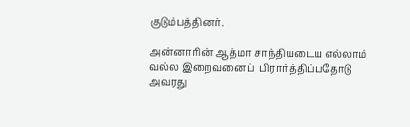குடும்பத்தினர்.

அன்னாரின் ஆத்மா சாந்தியடைய எல்லாம் வல்ல இறைவனைப்  பிரார்த்திப்பதோடு அவரது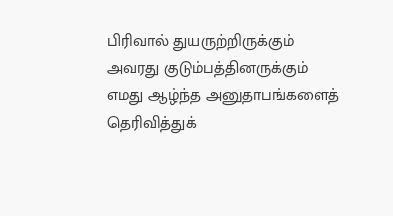பிரிவால் துயருற்றிருக்கும் அவரது குடும்பத்தினருக்கும் எமது ஆழ்ந்த அனுதாபங்களைத் தெரிவித்துக்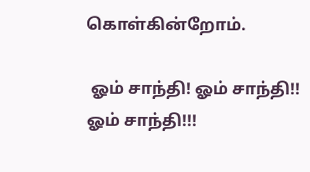கொள்கின்றோம்.

 ஓம் சாந்தி! ஓம் சாந்தி!! ஓம் சாந்தி!!!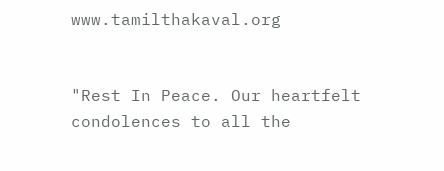www.tamilthakaval.org


"Rest In Peace. Our heartfelt condolences to all the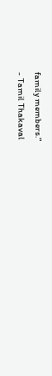family members."
- Tamil Thakaval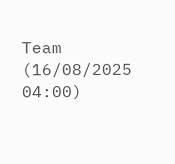Team (16/08/2025 04:00)